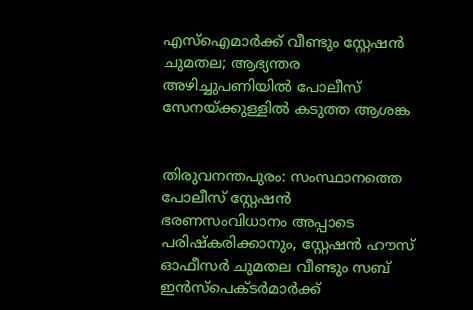എസ്‌ഐമാര്‍ക്ക് വീണ്ടും സ്റ്റേഷൻ ചുമതല; ആഭ്യന്തര അഴിച്ചുപണിയില്‍ പോലീസ് സേനയ്ക്കുള്ളില്‍ കടുത്ത ആശങ്ക


തിരുവനന്തപുരം: സംസ്ഥാനത്തെ പോലീസ് സ്റ്റേഷൻ ഭരണസംവിധാനം അപ്പാടെ പരിഷ്കരിക്കാനും, സ്റ്റേഷൻ ഹൗസ് ഓഫീസർ ചുമതല വീണ്ടും സബ് ഇൻസ്പെക്ടർമാർക്ക്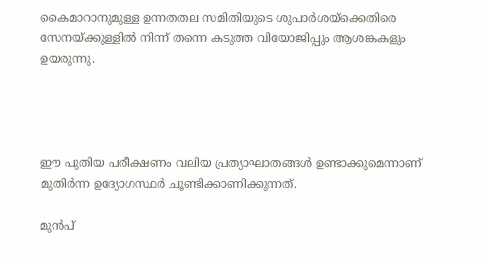കൈമാറാനുമുള്ള ഉന്നതതല സമിതിയുടെ ശുപാർശയ്ക്കെതിരെ സേനയ്ക്കുള്ളില്‍ നിന്ന് തന്നെ കടുത്ത വിയോജിപ്പും ആശങ്കകളും ഉയരുന്നു.




ഈ പുതിയ പരീക്ഷണം വലിയ പ്രത്യാഘാതങ്ങള്‍ ഉണ്ടാക്കുമെന്നാണ് മുതിർന്ന ഉദ്യോഗസ്ഥർ ചൂണ്ടിക്കാണിക്കുന്നത്.

മുൻപ്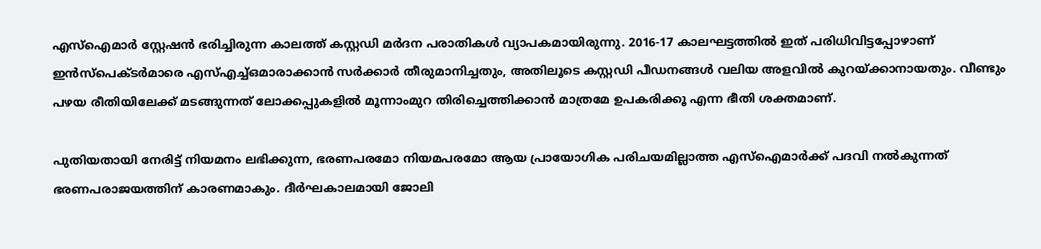എസ്‌ഐമാർ സ്റ്റേഷൻ ഭരിച്ചിരുന്ന കാലത്ത് കസ്റ്റഡി മർദന പരാതികള്‍ വ്യാപകമായിരുന്നു. 2016-17 കാലഘട്ടത്തില്‍ ഇത് പരിധിവിട്ടപ്പോഴാണ് ഇൻസ്പെക്ടർമാരെ എസ്‌എച്ച്‌ഒമാരാക്കാൻ സർക്കാർ തീരുമാനിച്ചതും, അതിലൂടെ കസ്റ്റഡി പീഡനങ്ങള്‍ വലിയ അളവില്‍ കുറയ്ക്കാനായതും. വീണ്ടും പഴയ രീതിയിലേക്ക് മടങ്ങുന്നത് ലോക്കപ്പുകളില്‍ മൂന്നാംമുറ തിരിച്ചെത്തിക്കാൻ മാത്രമേ ഉപകരിക്കൂ എന്ന ഭീതി ശക്തമാണ്.

പുതിയതായി നേരിട്ട് നിയമനം ലഭിക്കുന്ന, ഭരണപരമോ നിയമപരമോ ആയ പ്രായോഗിക പരിചയമില്ലാത്ത എസ്ഐമാർക്ക് പദവി നല്‍കുന്നത് ഭരണപരാജയത്തിന് കാരണമാകും. ദീർഘകാലമായി ജോലി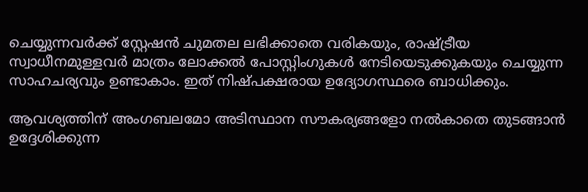ചെയ്യുന്നവർക്ക് സ്റ്റേഷൻ ചുമതല ലഭിക്കാതെ വരികയും, രാഷ്ട്രീയ സ്വാധീനമുള്ളവർ മാത്രം ലോക്കല്‍ പോസ്റ്റിംഗുകള്‍ നേടിയെടുക്കുകയും ചെയ്യുന്ന സാഹചര്യവും ഉണ്ടാകാം. ഇത് നിഷ്പക്ഷരായ ഉദ്യോഗസ്ഥരെ ബാധിക്കും.

ആവശ്യത്തിന് അംഗബലമോ അടിസ്ഥാന സൗകര്യങ്ങളോ നല്‍കാതെ തുടങ്ങാൻ ഉദ്ദേശിക്കുന്ന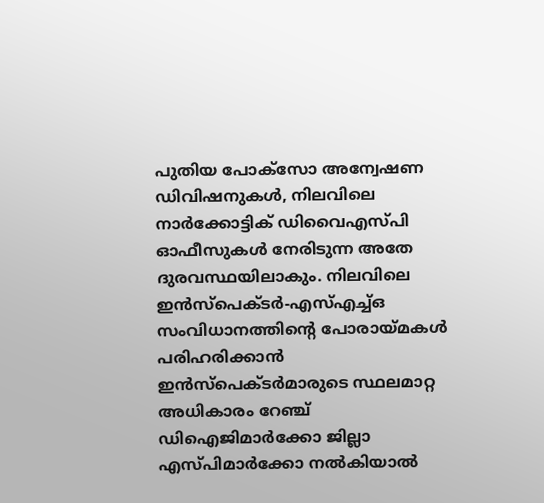പുതിയ പോക്സോ അന്വേഷണ ഡിവിഷനുകള്‍, നിലവിലെ നാർക്കോട്ടിക് ഡിവൈഎസ്പി ഓഫീസുകള്‍ നേരിടുന്ന അതേ ദുരവസ്ഥയിലാകും. നിലവിലെ ഇൻസ്പെക്ടർ-എസ്‌എച്ച്‌ഒ സംവിധാനത്തിന്റെ പോരായ്മകള്‍ പരിഹരിക്കാൻ ഇൻസ്പെക്ടർമാരുടെ സ്ഥലമാറ്റ അധികാരം റേഞ്ച് ഡിഐജിമാർക്കോ ജില്ലാ എസ്പിമാർക്കോ നല്‍കിയാല്‍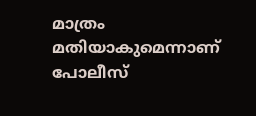മാത്രം മതിയാകുമെന്നാണ് പോലീസ്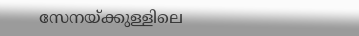സേനയ്ക്കുള്ളിലെ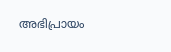അഭിപ്രായം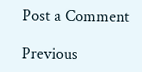Post a Comment

Previous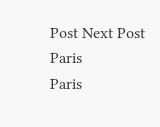Post Next Post
Paris
Paris